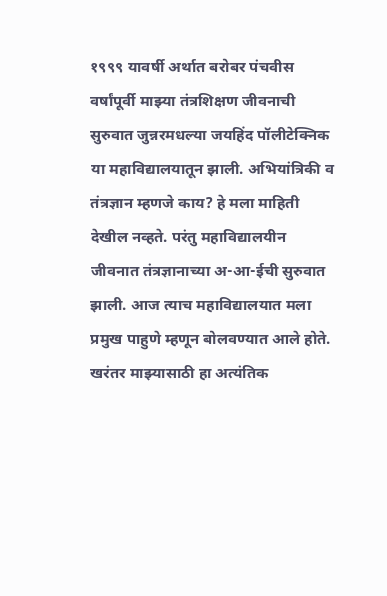१९९९ यावर्षी अर्थात बरोबर पंचवीस वर्षांपूर्वी माझ्या तंत्रशिक्षण जीवनाची सुरुवात जुन्नरमधल्या जयहिंद पॉलीटेक्निक या महाविद्यालयातून झाली. अभियांत्रिकी व तंत्रज्ञान म्हणजे काय? हे मला माहिती देखील नव्हते. परंतु महाविद्यालयीन जीवनात तंत्रज्ञानाच्या अ-आ-ईची सुरुवात झाली. आज त्याच महाविद्यालयात मला प्रमुख पाहुणे म्हणून बोलवण्यात आले होते. खरंतर माझ्यासाठी हा अत्यंतिक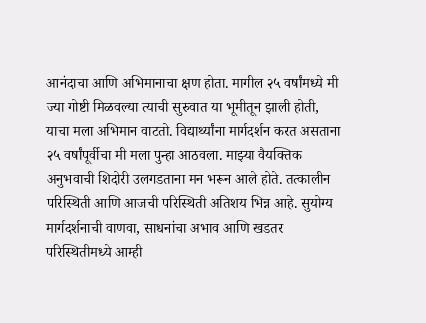आनंदाचा आणि अभिमानाचा क्षण होता. मागील २५ वर्षांमध्ये मी ज्या गोष्टी मिळवल्या त्याची सुरुवात या भूमीतून झाली होती, याचा मला अभिमान वाटतो. विद्यार्थ्यांना मार्गदर्शन करत असताना २५ वर्षांपूर्वीचा मी मला पुन्हा आठवला. माझ्या वैयक्तिक अनुभवाची शिदोरी उलगडताना मन भरून आले होते. तत्कालीन परिस्थिती आणि आजची परिस्थिती अतिशय भिन्न आहे. सुयोग्य मार्गदर्शनाची वाणवा, साधनांचा अभाव आणि खडतर परिस्थितीमध्ये आम्ही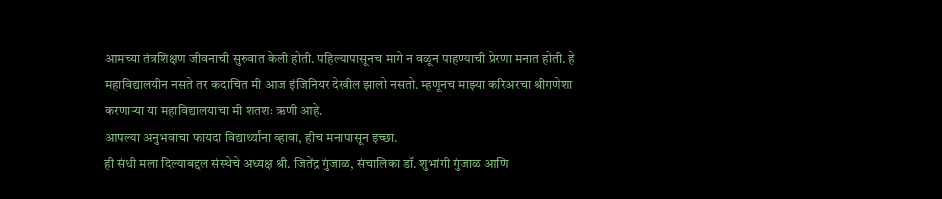आमच्या तंत्रशिक्षण जीवनाची सुरुवात केली होती. पहिल्यापासूनच मागे न वळून पाहण्याची प्रेरणा मनात होती. हे महाविद्यालयीन नसते तर कदाचित मी आज इंजिनियर देखील झालो नसतो. म्हणूनच माझ्या करिअरचा श्रीगणेशा करणाऱ्या या महाविद्यालयाचा मी शतशः ऋणी आहे.
आपल्या अनुभवाचा फायदा विद्यार्थ्यांना व्हावा, हीच मनापासून इच्छा.
ही संधी मला दिल्याबद्दल संस्थेचे अध्यक्ष श्री. जितेंद्र गुंजाळ, संचालिका डॉ. शुभांगी गुंजाळ आणि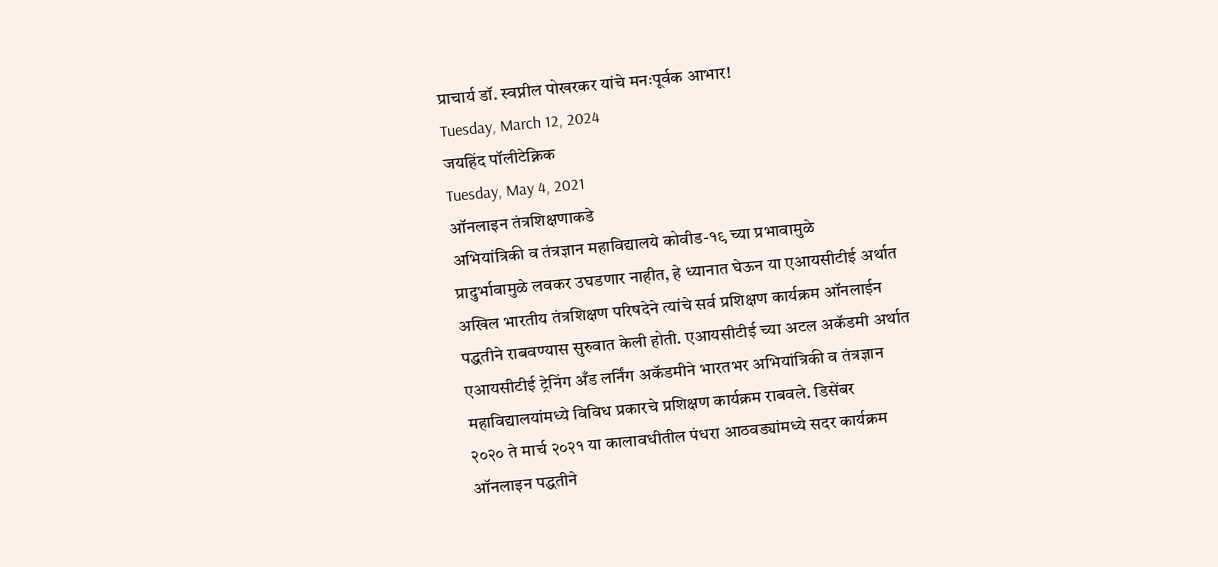प्राचार्य डॉ. स्वप्नील पोखरकर यांचे मनःपूर्वक आभार!
Tuesday, March 12, 2024
जयहिंद पॉलीटेक्निक
Tuesday, May 4, 2021
ऑनलाइन तंत्रशिक्षणाकडे
अभियांत्रिकी व तंत्रज्ञान महाविद्यालये कोवीड-१९ च्या प्रभावामुळे
प्रादुर्भावामुळे लवकर उघडणार नाहीत, हे ध्यानात घेऊन या एआयसीटीई अर्थात
अखिल भारतीय तंत्रशिक्षण परिषदेने त्यांचे सर्व प्रशिक्षण कार्यक्रम ऑनलाईन
पद्धतीने राबवण्यास सुरुवात केली होती. एआयसीटीई च्या अटल अकॅडमी अर्थात
एआयसीटीई ट्रेनिंग अँड लर्निंग अकॅडमीने भारतभर अभियांत्रिकी व तंत्रज्ञान
महाविद्यालयांमध्ये विविध प्रकारचे प्रशिक्षण कार्यक्रम राबवले. डिसेंबर
२०२० ते मार्च २०२१ या कालावधीतील पंधरा आठवड्यांमध्ये सदर कार्यक्रम
ऑनलाइन पद्धतीने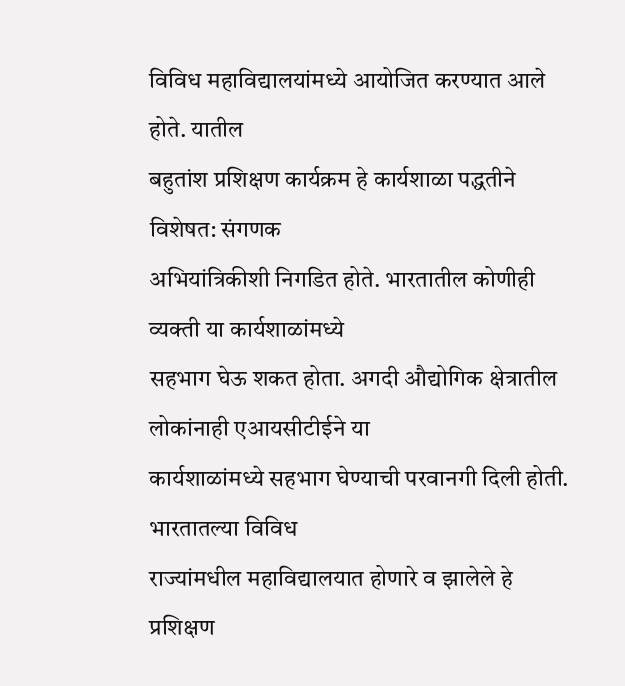विविध महाविद्यालयांमध्ये आयोजित करण्यात आले होते. यातील
बहुतांश प्रशिक्षण कार्यक्रम हे कार्यशाळा पद्धतीने विशेषत: संगणक
अभियांत्रिकीशी निगडित होते. भारतातील कोणीही व्यक्ती या कार्यशाळांमध्ये
सहभाग घेऊ शकत होता. अगदी औद्योगिक क्षेत्रातील लोकांनाही एआयसीटीईने या
कार्यशाळांमध्ये सहभाग घेण्याची परवानगी दिली होती. भारतातल्या विविध
राज्यांमधील महाविद्यालयात होणारे व झालेले हे प्रशिक्षण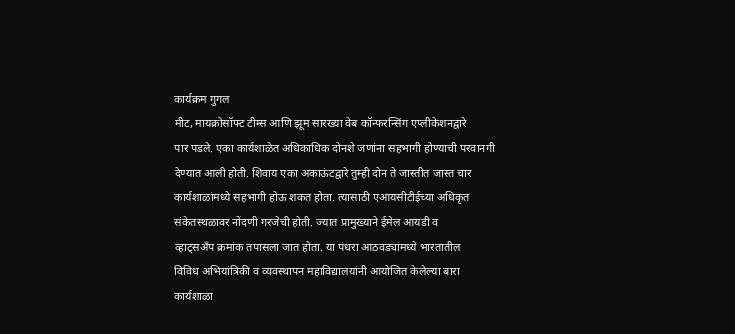कार्यक्रम गुगल
मीट, मायक्रोसॉफ्ट टीम्स आणि झूम सारख्या वेब कॉन्फरन्सिंग एप्लीकेशनद्वारे
पार पडले. एका कार्यशाळेत अधिकाधिक दोनशे जणांना सहभागी होण्याची परवानगी
देण्यात आली होती. शिवाय एका अकाऊंटद्वारे तुम्ही दोन ते जास्तीत जास्त चार
कार्यशाळांमध्ये सहभागी होऊ शकत होता. त्यासाठी एआयसीटीईच्या अधिकृत
संकेतस्थळावर नोंदणी गरजेची होती. ज्यात प्रामुख्याने ईमेल आयडी व
व्हाट्सअँप क्रमांक तपासला जात होता. या पंधरा आठवड्यांमध्ये भारतातील
विविध अभियांत्रिकी व व्यवस्थापन महाविद्यालयांनी आयोजित केलेल्या बारा
कार्यशाळा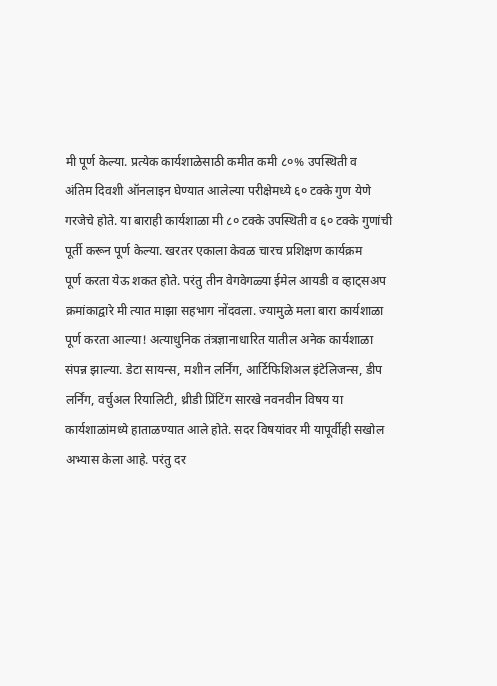मी पूर्ण केल्या. प्रत्येक कार्यशाळेसाठी कमीत कमी ८०% उपस्थिती व
अंतिम दिवशी ऑनलाइन घेण्यात आलेल्या परीक्षेमध्ये ६० टक्के गुण येणे
गरजेचे होते. या बाराही कार्यशाळा मी ८० टक्के उपस्थिती व ६० टक्के गुणांची
पूर्ती करून पूर्ण केल्या. खरतर एकाला केवळ चारच प्रशिक्षण कार्यक्रम
पूर्ण करता येऊ शकत होते. परंतु तीन वेगवेगळ्या ईमेल आयडी व व्हाट्सअप
क्रमांकाद्वारे मी त्यात माझा सहभाग नोंदवला. ज्यामुळे मला बारा कार्यशाळा
पूर्ण करता आल्या! अत्याधुनिक तंत्रज्ञानाधारित यातील अनेक कार्यशाळा
संपन्न झाल्या. डेटा सायन्स, मशीन लर्निंग, आर्टिफिशिअल इंटेलिजन्स, डीप
लर्निंग, वर्चुअल रियालिटी, थ्रीडी प्रिंटिंग सारखे नवनवीन विषय या
कार्यशाळांमध्ये हाताळण्यात आले होते. सदर विषयांवर मी यापूर्वीही सखोल
अभ्यास केला आहे. परंतु दर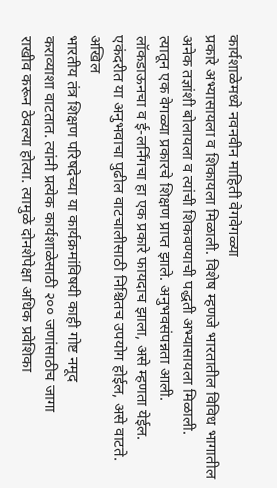कार्यशाळेमध्ये नवनवीन माहिती वेगवेगळ्या
प्रकारे अभ्यासायला व शिकायला मिळाली. विशेष म्हणजे भारतातील विविध भागातील
अनेक तज्ञांशी बोलायला व त्यांची शिकवण्याची पद्धती अभ्यासायला मिळाली.
त्यातून एक वेगळ्या प्रकारचे शिक्षण प्राप्त झाले. अनुभवसंपन्नता आली.
लॉकडाऊनचा व ई-लर्निंगचा हा एक प्रकारे फायदाच झाला, असे म्हणता येईल.
एकंदरीत या अनुभवाचा पुढील वाटचालीसाठी निश्चितच उपयोग होईल, असे वाटते.
अखिल
भारतीय तंत्र शिक्षण परिषदेच्या या कार्यक्रमांविषयी काही गोष्ट नमूद
कराव्याशा वाटतात. त्यांनी प्रत्येक कार्यशाळेसाठी २०० जणांसाठीच जागा
राखीव करून ठेवल्या होत्या. त्यामुळे दोनशेपेक्षा अधिक प्रवेशिका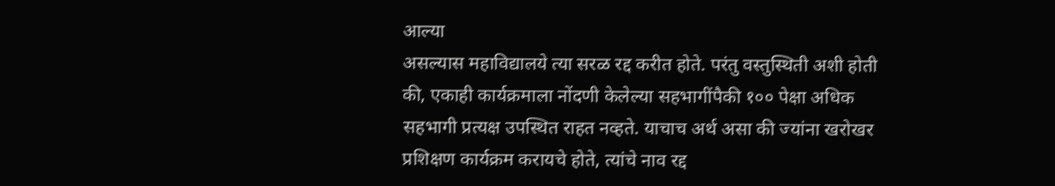आल्या
असल्यास महाविद्यालये त्या सरळ रद्द करीत होते. परंतु वस्तुस्थिती अशी होती
की, एकाही कार्यक्रमाला नोंदणी केलेल्या सहभागींपैकी १०० पेक्षा अधिक
सहभागी प्रत्यक्ष उपस्थित राहत नव्हते. याचाच अर्थ असा की ज्यांना खरोखर
प्रशिक्षण कार्यक्रम करायचे होते, त्यांचे नाव रद्द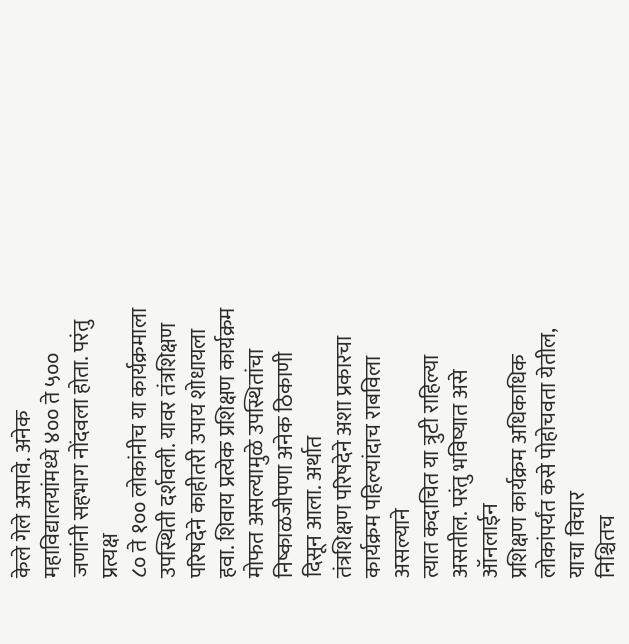केले गेले असावे. अनेक
महाविद्यालयांमध्ये ४०० ते ५०० जणांनी सहभाग नोंदवला होता. परंतु प्रत्यक्ष
८० ते १०० लोकांनीच या कार्यक्रमाला उपस्थिती दर्शवली. यावर तंत्रशिक्षण
परिषदेने काहीतरी उपाय शोधायला हवा. शिवाय प्रत्येक प्रशिक्षण कार्यक्रम
मोफत असल्यामुळे उपस्थितांचा निष्काळजीपणा अनेक ठिकाणी दिसून आला. अर्थात
तंत्रशिक्षण परिषदेने अशा प्रकारचा कार्यक्रम पहिल्यांदाच राबविला असल्याने
त्यात कदाचित या त्रुटी राहिल्या असतील. परंतु भविष्यात असे ऑनलाईन
प्रशिक्षण कार्यक्रम अधिकाधिक लोकांपर्यंत कसे पोहोचवता येतील, याचा विचार
निश्चितच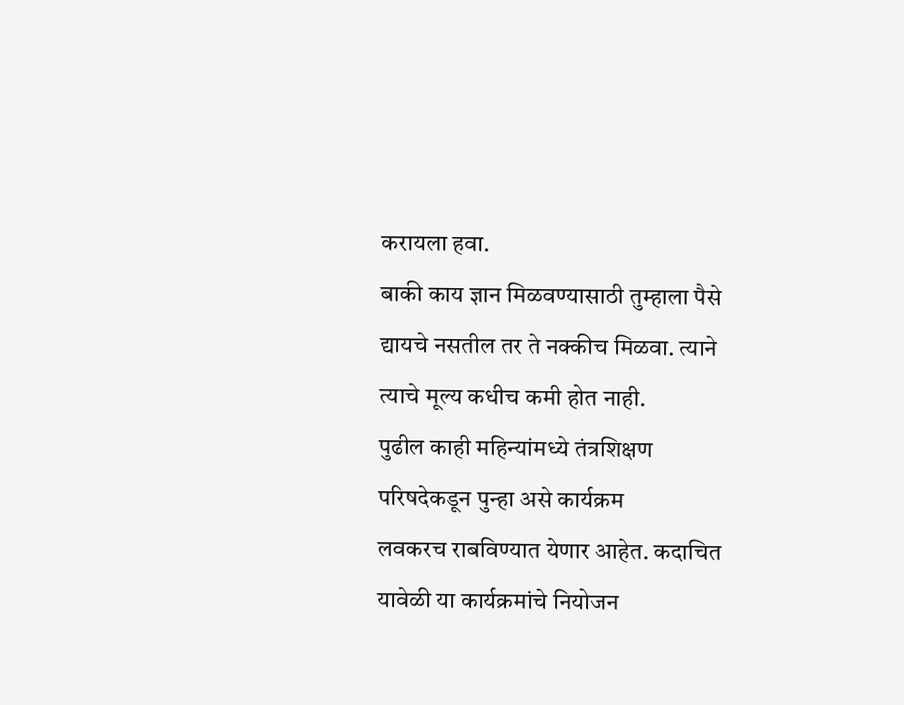करायला हवा.
बाकी काय ज्ञान मिळवण्यासाठी तुम्हाला पैसे
द्यायचे नसतील तर ते नक्कीच मिळवा. त्याने त्याचे मूल्य कधीच कमी होत नाही.
पुढील काही महिन्यांमध्ये तंत्रशिक्षण परिषदेकडून पुन्हा असे कार्यक्रम
लवकरच राबविण्यात येणार आहेत. कदाचित यावेळी या कार्यक्रमांचे नियोजन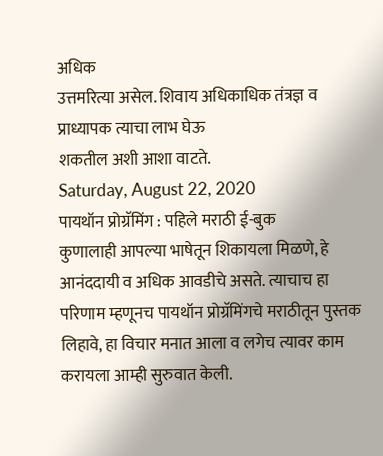अधिक
उत्तमरित्या असेल. शिवाय अधिकाधिक तंत्रज्ञ व प्राध्यापक त्याचा लाभ घेऊ
शकतील अशी आशा वाटते.
Saturday, August 22, 2020
पायथॉन प्रोग्रॅमिंग : पहिले मराठी ई-बुक
कुणालाही आपल्या भाषेतून शिकायला मिळणे, हे आनंददायी व अधिक आवडीचे असते. त्याचाच हा परिणाम म्हणूनच पायथॉन प्रोग्रॅमिंगचे मराठीतून पुस्तक लिहावे, हा विचार मनात आला व लगेच त्यावर काम करायला आम्ही सुरुवात केली.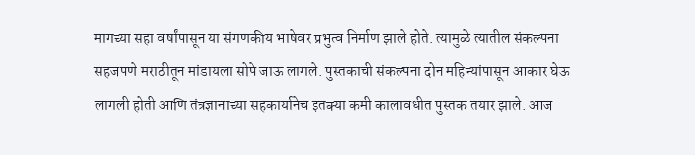मागच्या सहा वर्षांपासून या संगणकीय भाषेवर प्रभुत्व निर्माण झाले होते. त्यामुळे त्यातील संकल्पना सहजपणे मराठीतून मांडायला सोपे जाऊ लागले. पुस्तकाची संकल्पना दोन महिन्यांपासून आकार घेऊ लागली होती आणि तंत्रज्ञानाच्या सहकार्यानेच इतक्या कमी कालावधीत पुस्तक तयार झाले. आज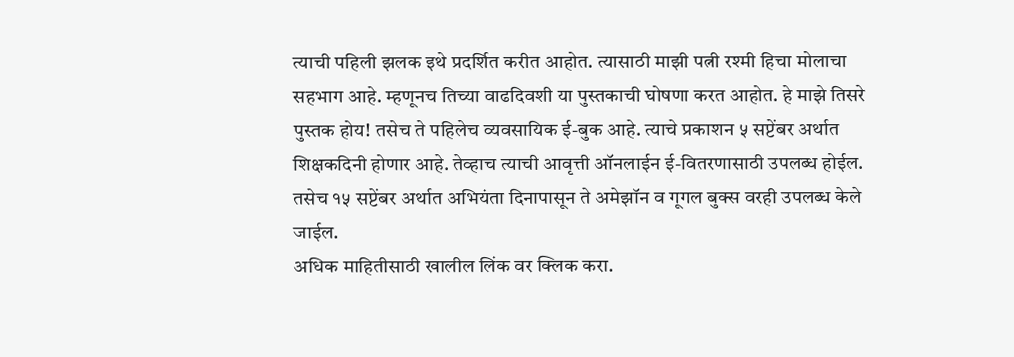त्याची पहिली झलक इथे प्रदर्शित करीत आहोत. त्यासाठी माझी पत्नी रश्मी हिचा मोलाचा सहभाग आहे. म्हणूनच तिच्या वाढदिवशी या पुस्तकाची घोषणा करत आहोत. हे माझे तिसरे पुस्तक होय! तसेच ते पहिलेच व्यवसायिक ई-बुक आहे. त्याचे प्रकाशन ५ सप्टेंबर अर्थात शिक्षकदिनी होणार आहे. तेव्हाच त्याची आवृत्ती ऑनलाईन ई-वितरणासाठी उपलब्ध होईल. तसेच १५ सप्टेंबर अर्थात अभियंता दिनापासून ते अमेझॉन व गूगल बुक्स वरही उपलब्ध केले जाईल.
अधिक माहितीसाठी खालील लिंक वर क्लिक करा.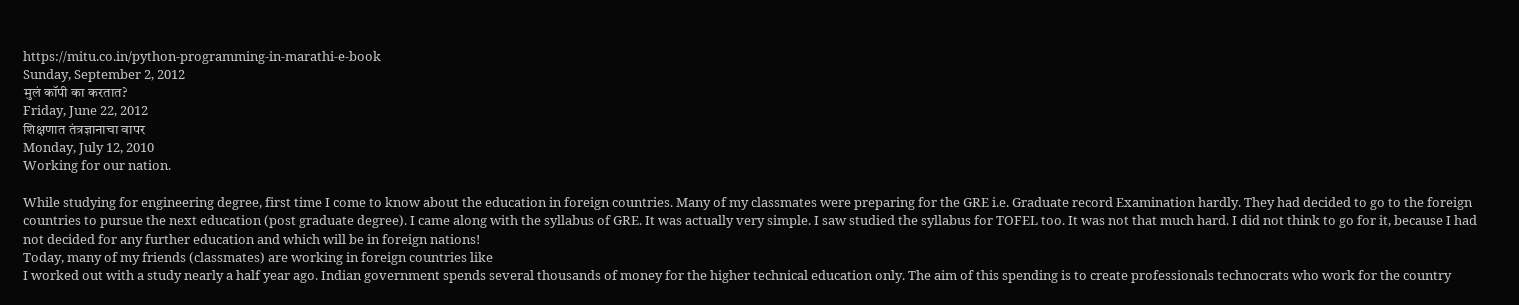https://mitu.co.in/python-programming-in-marathi-e-book
Sunday, September 2, 2012
मुलं कॉपी का करतात?
Friday, June 22, 2012
शिक्षणात तंत्रज्ञानाचा वापर
Monday, July 12, 2010
Working for our nation.

While studying for engineering degree, first time I come to know about the education in foreign countries. Many of my classmates were preparing for the GRE i.e. Graduate record Examination hardly. They had decided to go to the foreign countries to pursue the next education (post graduate degree). I came along with the syllabus of GRE. It was actually very simple. I saw studied the syllabus for TOFEL too. It was not that much hard. I did not think to go for it, because I had not decided for any further education and which will be in foreign nations!
Today, many of my friends (classmates) are working in foreign countries like
I worked out with a study nearly a half year ago. Indian government spends several thousands of money for the higher technical education only. The aim of this spending is to create professionals technocrats who work for the country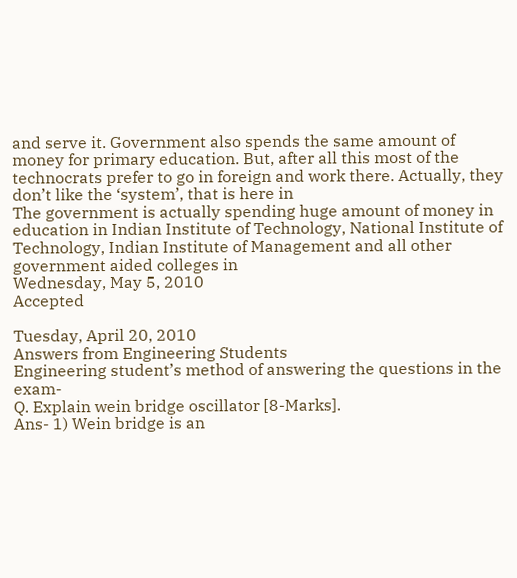and serve it. Government also spends the same amount of money for primary education. But, after all this most of the technocrats prefer to go in foreign and work there. Actually, they don’t like the ‘system’, that is here in
The government is actually spending huge amount of money in education in Indian Institute of Technology, National Institute of Technology, Indian Institute of Management and all other government aided colleges in
Wednesday, May 5, 2010
Accepted

Tuesday, April 20, 2010
Answers from Engineering Students
Engineering student’s method of answering the questions in the exam-
Q. Explain wein bridge oscillator [8-Marks].
Ans- 1) Wein bridge is an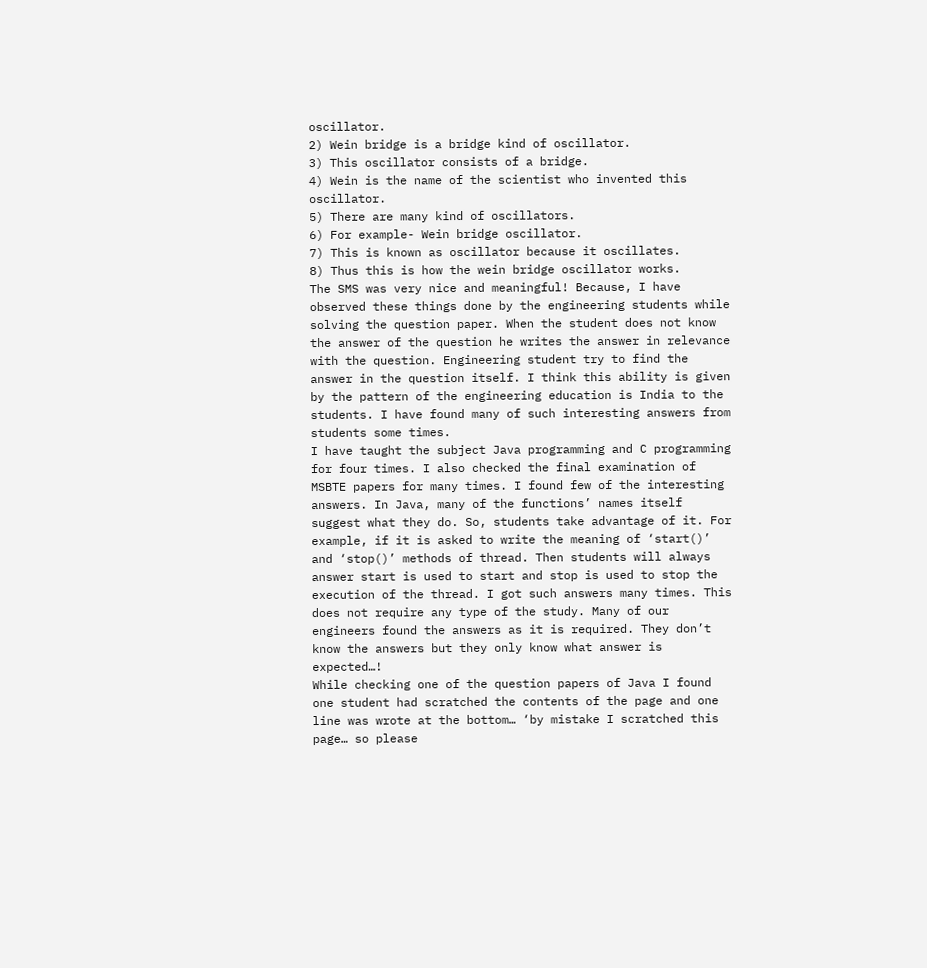oscillator.
2) Wein bridge is a bridge kind of oscillator.
3) This oscillator consists of a bridge.
4) Wein is the name of the scientist who invented this oscillator.
5) There are many kind of oscillators.
6) For example- Wein bridge oscillator.
7) This is known as oscillator because it oscillates.
8) Thus this is how the wein bridge oscillator works.
The SMS was very nice and meaningful! Because, I have observed these things done by the engineering students while solving the question paper. When the student does not know the answer of the question he writes the answer in relevance with the question. Engineering student try to find the answer in the question itself. I think this ability is given by the pattern of the engineering education is India to the students. I have found many of such interesting answers from students some times.
I have taught the subject Java programming and C programming for four times. I also checked the final examination of MSBTE papers for many times. I found few of the interesting answers. In Java, many of the functions’ names itself suggest what they do. So, students take advantage of it. For example, if it is asked to write the meaning of ‘start()’ and ‘stop()’ methods of thread. Then students will always answer start is used to start and stop is used to stop the execution of the thread. I got such answers many times. This does not require any type of the study. Many of our engineers found the answers as it is required. They don’t know the answers but they only know what answer is expected…!
While checking one of the question papers of Java I found one student had scratched the contents of the page and one line was wrote at the bottom… ‘by mistake I scratched this page… so please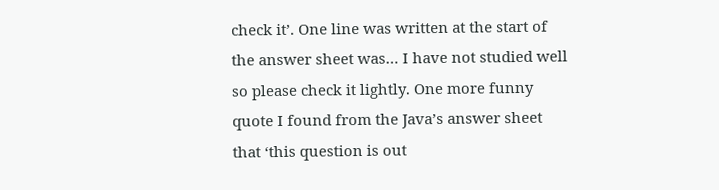check it’. One line was written at the start of the answer sheet was… I have not studied well so please check it lightly. One more funny quote I found from the Java’s answer sheet that ‘this question is out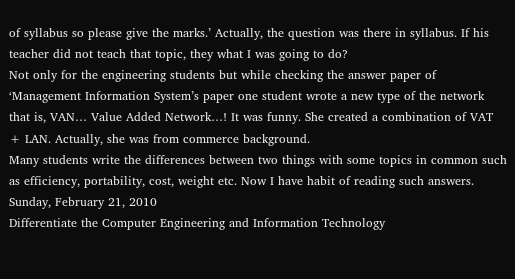of syllabus so please give the marks.’ Actually, the question was there in syllabus. If his teacher did not teach that topic, they what I was going to do?
Not only for the engineering students but while checking the answer paper of ‘Management Information System’s paper one student wrote a new type of the network that is, VAN… Value Added Network…! It was funny. She created a combination of VAT + LAN. Actually, she was from commerce background.
Many students write the differences between two things with some topics in common such as efficiency, portability, cost, weight etc. Now I have habit of reading such answers.
Sunday, February 21, 2010
Differentiate the Computer Engineering and Information Technology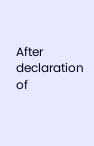After declaration of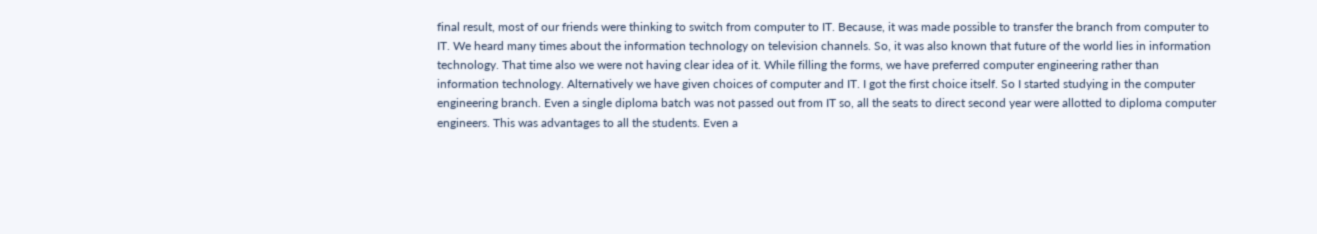final result, most of our friends were thinking to switch from computer to IT. Because, it was made possible to transfer the branch from computer to IT. We heard many times about the information technology on television channels. So, it was also known that future of the world lies in information technology. That time also we were not having clear idea of it. While filling the forms, we have preferred computer engineering rather than information technology. Alternatively we have given choices of computer and IT. I got the first choice itself. So I started studying in the computer engineering branch. Even a single diploma batch was not passed out from IT so, all the seats to direct second year were allotted to diploma computer engineers. This was advantages to all the students. Even a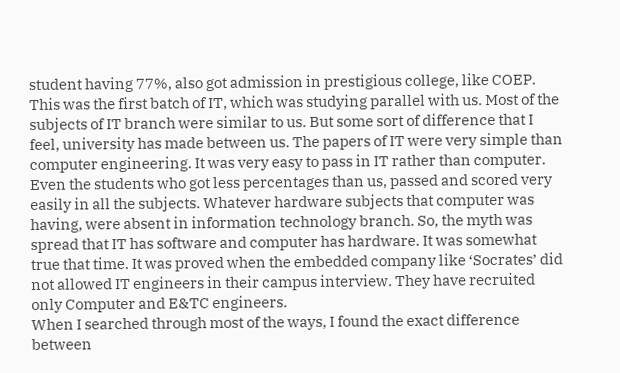student having 77%, also got admission in prestigious college, like COEP. This was the first batch of IT, which was studying parallel with us. Most of the subjects of IT branch were similar to us. But some sort of difference that I feel, university has made between us. The papers of IT were very simple than computer engineering. It was very easy to pass in IT rather than computer. Even the students who got less percentages than us, passed and scored very easily in all the subjects. Whatever hardware subjects that computer was having, were absent in information technology branch. So, the myth was spread that IT has software and computer has hardware. It was somewhat true that time. It was proved when the embedded company like ‘Socrates’ did not allowed IT engineers in their campus interview. They have recruited only Computer and E&TC engineers.
When I searched through most of the ways, I found the exact difference between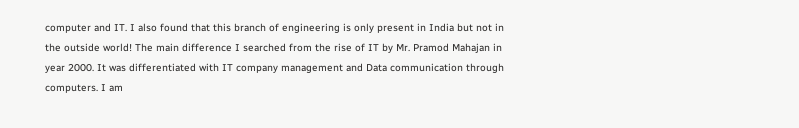computer and IT. I also found that this branch of engineering is only present in India but not in the outside world! The main difference I searched from the rise of IT by Mr. Pramod Mahajan in year 2000. It was differentiated with IT company management and Data communication through computers. I am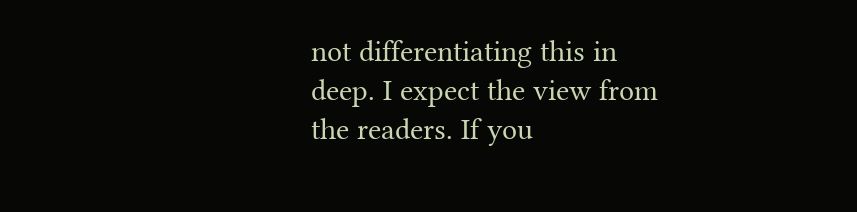not differentiating this in deep. I expect the view from the readers. If you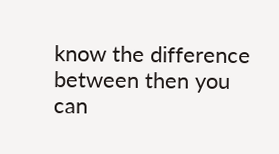know the difference between then you can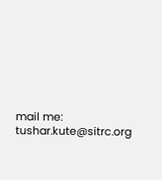mail me: tushar.kute@sitrc.org